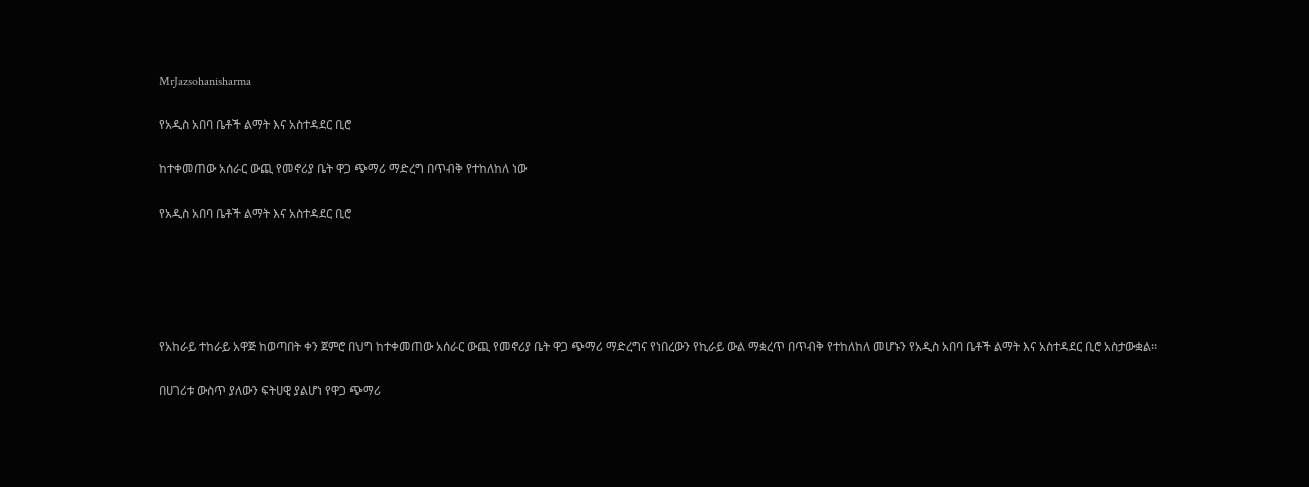MrJazsohanisharma

የአዲስ አበባ ቤቶች ልማት እና አስተዳደር ቢሮ

ከተቀመጠው አሰራር ውጪ የመኖሪያ ቤት ዋጋ ጭማሪ ማድረግ በጥብቅ የተከለከለ ነው

የአዲስ አበባ ቤቶች ልማት እና አስተዳደር ቢሮ





የአከራይ ተከራይ አዋጅ ከወጣበት ቀን ጀምሮ በህግ ከተቀመጠው አሰራር ውጪ የመኖሪያ ቤት ዋጋ ጭማሪ ማድረግና የነበረውን የኪራይ ውል ማቋረጥ በጥብቅ የተከለከለ መሆኑን የአዲስ አበባ ቤቶች ልማት እና አስተዳደር ቢሮ አስታውቋል፡፡

በሀገሪቱ ውስጥ ያለውን ፍትሀዊ ያልሆነ የዋጋ ጭማሪ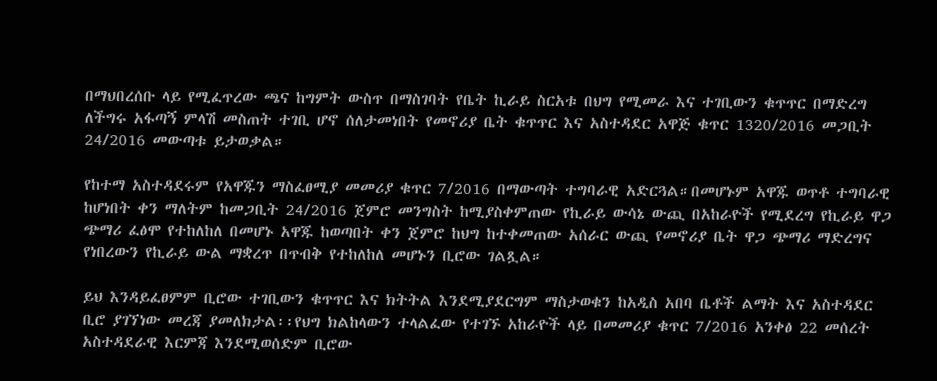በማህበረሰቡ ላይ የሚፈጥረው ጫና ከግምት ውስጥ በማስገባት የቤት ኪራይ ስርአቱ በህግ የሚመራ እና ተገቢውን ቁጥጥር በማድረግ ለችግሩ አፋጣኝ ምላሽ መስጠት ተገቢ ሆኖ ሰለታመነበት የመኖሪያ ቤት ቁጥጥር እና አስተዳደር አዋጅ ቁጥር 1320/2016 መጋቢት 24/2016 መውጣቱ ይታወቃል።

የከተማ አስተዳደሩም የአዋጁን ማስፈፀሚያ መመሪያ ቁጥር 7/2016 በማውጣት ተግባራዊ አድርጓል።በመሆኑም አዋጁ ወጥቶ ተግባራዊ ከሆነበት ቀን ማለትም ከመጋቢት 24/2016 ጀምሮ መንግስት ከሚያስቀምጠው የኪራይ ውሳኔ ውጪ በአከራዮች የሚደረግ የኪራይ ዋጋ ጭማሪ ፈፅሞ የተከለከለ በመሆኑ አዋጁ ከወጣበት ቀን ጀምሮ ከህግ ከተቀመጠው አሰራር ውጪ የመኖሪያ ቤት ዋጋ ጭማሪ ማድረግና የነበረውን የኪራይ ውል ማቋረጥ በጥብቅ የተከለከለ መሆኑን ቢሮው ገልጿል።

ይህ እንዳይፈፀምም ቢሮው ተገቢውን ቁጥጥር እና ክትትል እንደሚያደርግም ማስታወቁን ከአዲስ አበባ ቤቶች ልማት እና አስተዳደር ቢሮ ያገኘነው መረጃ ያመለክታል፡፡የህግ ክልከላውን ተላልፈው የተገኙ አከራዮች ላይ በመመሪያ ቁጥር 7/2016 አንቀፅ 22 መሰረት አስተዳደራዊ እርምጃ እንደሚወሰድም ቢሮው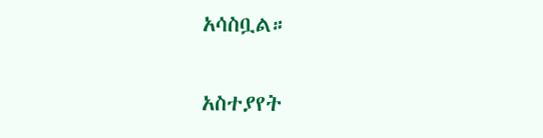አሳስቧል።

አስተያየት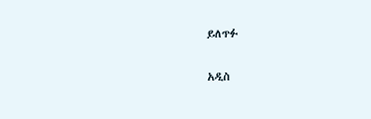ይለጥፉ

አዲስ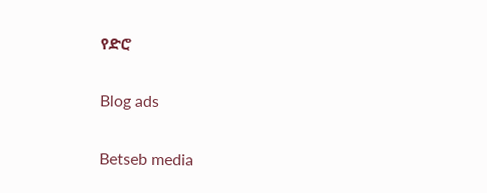የድሮ

Blog ads

Betseb media